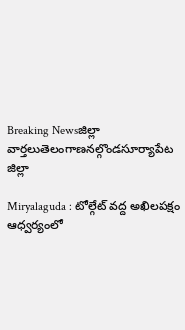Breaking Newsజిల్లా వార్తలుతెలంగాణనల్గొండసూర్యాపేట జిల్లా

Miryalaguda : టోల్గేట్ వద్ద అఖిలపక్షం ఆధ్వర్యంలో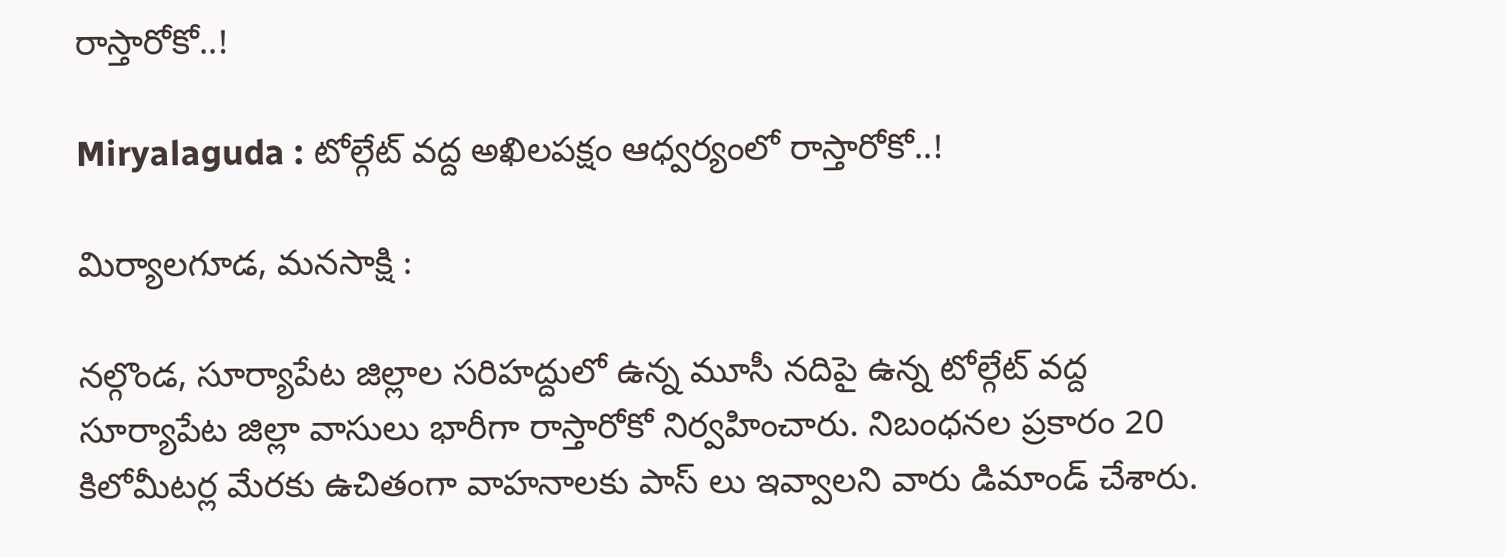రాస్తారోకో..!

Miryalaguda : టోల్గేట్ వద్ద అఖిలపక్షం ఆధ్వర్యంలో రాస్తారోకో..!

మిర్యాలగూడ, మనసాక్షి :

నల్గొండ, సూర్యాపేట జిల్లాల సరిహద్దులో ఉన్న మూసీ నదిపై ఉన్న టోల్గేట్ వద్ద సూర్యాపేట జిల్లా వాసులు భారీగా రాస్తారోకో నిర్వహించారు. నిబంధనల ప్రకారం 20 కిలోమీటర్ల మేరకు ఉచితంగా వాహనాలకు పాస్ లు ఇవ్వాలని వారు డిమాండ్ చేశారు.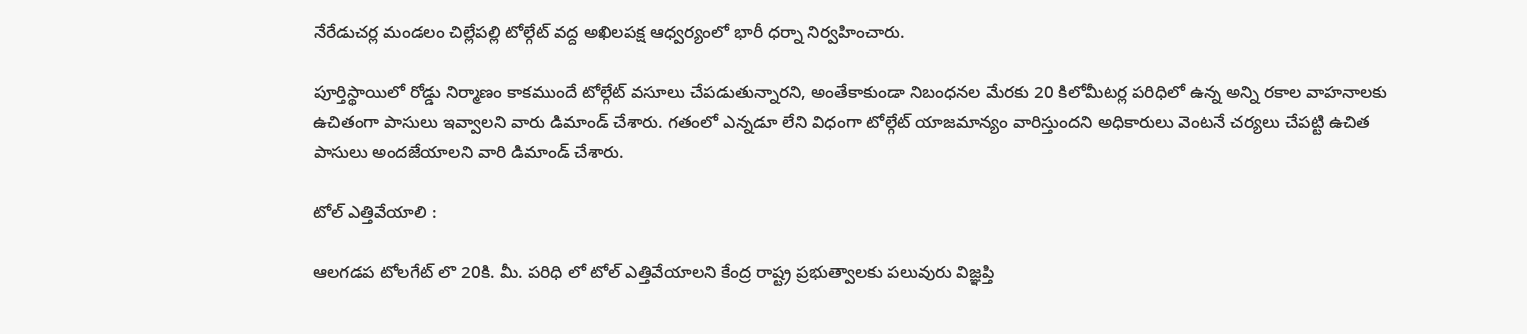నేరేడుచర్ల మండలం చిల్లేపల్లి టోల్గేట్ వద్ద అఖిలపక్ష ఆధ్వర్యంలో భారీ ధర్నా నిర్వహించారు.

పూర్తిస్థాయిలో రోడ్డు నిర్మాణం కాకముందే టోల్గేట్ వసూలు చేపడుతున్నారని, అంతేకాకుండా నిబంధనల మేరకు 20 కిలోమీటర్ల పరిధిలో ఉన్న అన్ని రకాల వాహనాలకు ఉచితంగా పాసులు ఇవ్వాలని వారు డిమాండ్ చేశారు. గతంలో ఎన్నడూ లేని విధంగా టోల్గేట్ యాజమాన్యం వారిస్తుందని అధికారులు వెంటనే చర్యలు చేపట్టి ఉచిత పాసులు అందజేయాలని వారి డిమాండ్ చేశారు.

టోల్ ఎత్తివేయాలి :

ఆలగడప టోలగేట్ లొ 20కి. మీ. పరిధి లో టోల్ ఎత్తివేయాలని కేంద్ర రాష్ట్ర ప్రభుత్వాలకు పలువురు విజ్ఞప్తి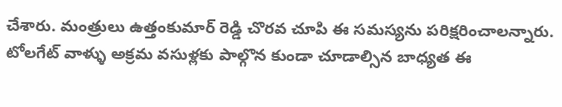చేశారు. మంత్రులు ఉత్తంకుమార్ రెడ్డి చొరవ చూపి ఈ సమస్యను పరిక్షరించాలన్నారు. టోలగేట్ వాళ్ళు అక్రమ వసుళ్లకు పాల్గొన కుండా చూడాల్సిన బాధ్యత ఈ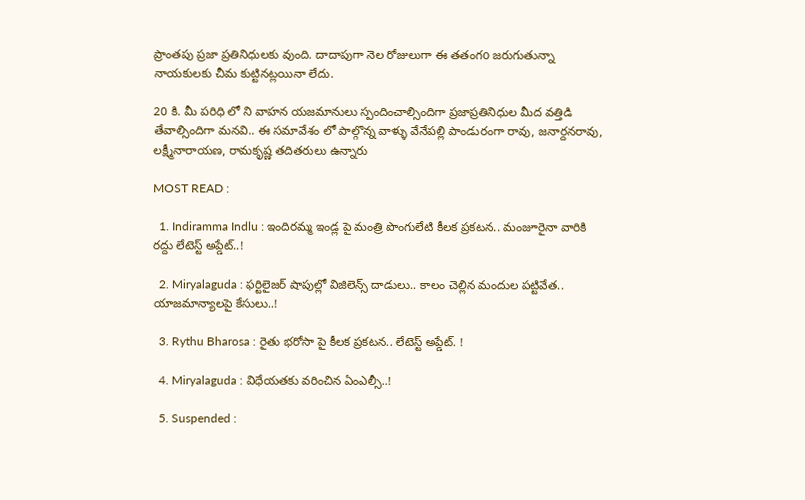ప్రాంతపు ప్రజా ప్రతినిధులకు వుంది. దాదాపుగా నెల రోజులుగా ఈ తతంగo జరుగుతున్నా నాయకులకు చీమ కుట్టినట్లయినా లేదు.

20 కి. మీ పరిధి లో ని వాహన యజమానులు స్పందించాల్సిందిగా ప్రజాప్రతినిధుల మీద వత్తిడి తేవాల్సిందిగా మనవి.. ఈ సమావేశం లో పాల్గొన్న వాళ్ళు వేనేపల్లి పాండురంగా రావు, జనార్దనరావు, లక్ష్మీనారాయణ, రామకృష్ణ తదితరులు ఉన్నారు

MOST READ :

  1. Indiramma Indlu : ఇందిరమ్మ ఇండ్ల పై మంత్రి పొంగులేటి కీలక ప్రకటన.. మంజూరైనా వారికి రద్దు లేటెస్ట్ అప్డేట్..!

  2. Miryalaguda : ఫర్టిలైజర్ షాపుల్లో విజిలెన్స్ దాడులు.. కాలం చెల్లిన మందుల పట్టివేత.. యాజమాన్యాలపై కేసులు..!

  3. Rythu Bharosa : రైతు భరోసా పై కీలక ప్రకటన.. లేటెస్ట్ అప్డేట్. !

  4. Miryalaguda : విధేయతకు వరించిన ఏంఎల్సీ..!

  5. Suspended :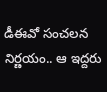డీఈవో సంచలన నిర్ణయం.. ఆ ఇద్దరు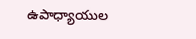ఉపాధ్యాయుల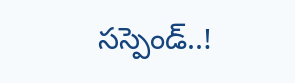సస్పెండ్‌..!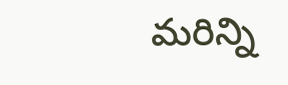మరిన్ని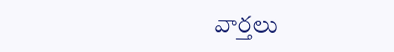వార్తలు